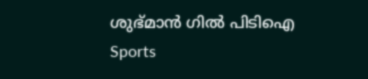ശുഭ്മാന്‍ ഗില്‍ പിടിഐ
Sports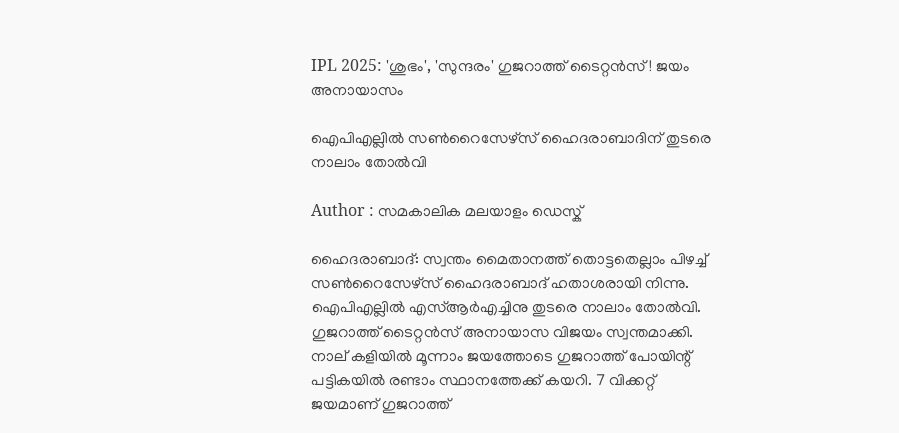IPL 2025: 'ശുഭം', 'സുന്ദരം' ഗുജറാത്ത് ടൈറ്റന്‍സ്! ജയം അനായാസം

ഐപിഎല്ലില്‍ സണ്‍റൈസേഴ്‌സ് ഹൈദരാബാദിന് തുടരെ നാലാം തോല്‍വി

Author : സമകാലിക മലയാളം ഡെസ്ക്

ഹൈദരാബാദ്: സ്വന്തം മൈതാനത്ത് തൊട്ടതെല്ലാം പിഴച്ച് സണ്‍റൈസേഴ്‌സ് ഹൈദരാബാദ് ഹതാശരായി നിന്നു. ഐപിഎല്ലില്‍ എസ്ആര്‍എച്ചിനു തുടരെ നാലാം തോല്‍വി. ഗുജറാത്ത് ടൈറ്റന്‍സ് അനായാസ വിജയം സ്വന്തമാക്കി. നാല് കളിയില്‍ മൂന്നാം ജയത്തോടെ ഗുജറാത്ത് പോയിന്റ് പട്ടികയില്‍ രണ്ടാം സ്ഥാനത്തേക്ക് കയറി. 7 വിക്കറ്റ് ജയമാണ് ഗുജറാത്ത്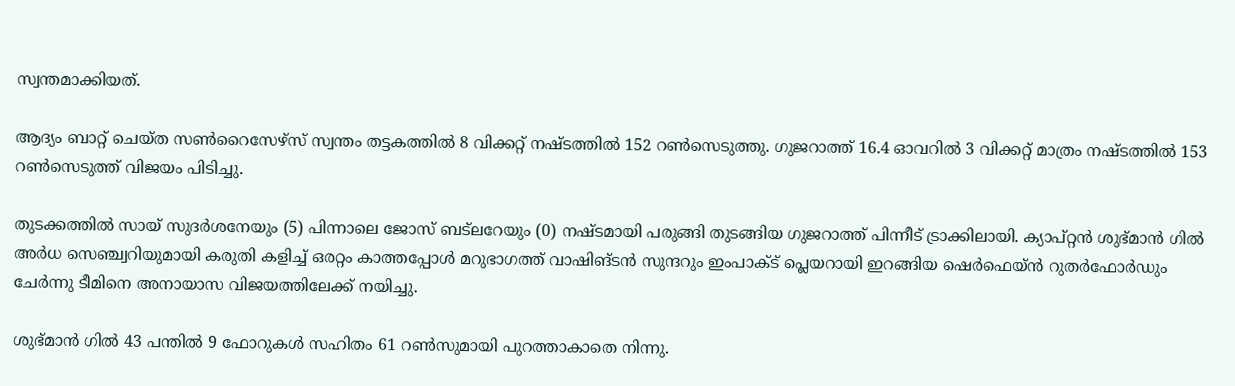സ്വന്തമാക്കിയത്.

ആദ്യം ബാറ്റ് ചെയ്ത സണ്‍റൈസേഴ്‌സ് സ്വന്തം തട്ടകത്തില്‍ 8 വിക്കറ്റ് നഷ്ടത്തില്‍ 152 റണ്‍സെടുത്തു. ഗുജറാത്ത് 16.4 ഓവറില്‍ 3 വിക്കറ്റ് മാത്രം നഷ്ടത്തില്‍ 153 റണ്‍സെടുത്ത് വിജയം പിടിച്ചു.

തുടക്കത്തില്‍ സായ് സുദര്‍ശനേയും (5) പിന്നാലെ ജോസ് ബട്‌ലറേയും (0) നഷ്ടമായി പരുങ്ങി തുടങ്ങിയ ഗുജറാത്ത് പിന്നീട് ട്രാക്കിലായി. ക്യാപ്റ്റന്‍ ശുഭ്മാന്‍ ഗില്‍ അര്‍ധ സെഞ്ച്വറിയുമായി കരുതി കളിച്ച് ഒരറ്റം കാത്തപ്പോള്‍ മറുഭാഗത്ത് വാഷിങ്ടന്‍ സുന്ദറും ഇംപാക്ട് പ്ലെയറായി ഇറങ്ങിയ ഷെര്‍ഫെയ്ന്‍ റുതര്‍ഫോര്‍ഡും ചേര്‍ന്നു ടീമിനെ അനായാസ വിജയത്തിലേക്ക് നയിച്ചു.

ശുഭ്മാന്‍ ഗില്‍ 43 പന്തില്‍ 9 ഫോറുകള്‍ സഹിതം 61 റണ്‍സുമായി പുറത്താകാതെ നിന്നു.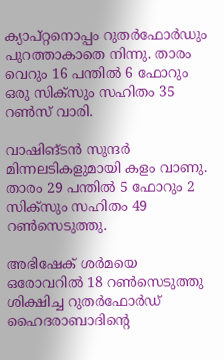ക്യാപ്റ്റനൊപ്പം റുതര്‍ഫോര്‍ഡും പുറത്താകാതെ നിന്നു. താരം വെറും 16 പന്തില്‍ 6 ഫോറും ഒരു സിക്‌സും സഹിതം 35 റണ്‍സ് വാരി.

വാഷിങ്ടന്‍ സുന്ദര്‍ മിന്നലടികളുമായി കളം വാണു. താരം 29 പന്തില്‍ 5 ഫോറും 2 സിക്‌സും സഹിതം 49 റണ്‍സെടുത്തു.

അഭിഷേക് ശര്‍മയെ ഒരോവറില്‍ 18 റണ്‍സെടുത്തു ശിക്ഷിച്ച റുതര്‍ഫോര്‍ഡ് ഹൈദരാബാദിന്റെ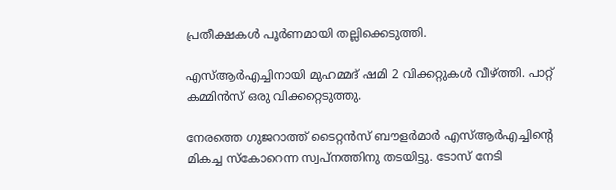പ്രതീക്ഷകള്‍ പൂര്‍ണമായി തല്ലിക്കെടുത്തി.

എസ്ആര്‍എച്ചിനായി മുഹമ്മദ് ഷമി 2 വിക്കറ്റുകള്‍ വീഴ്ത്തി. പാറ്റ് കമ്മിന്‍സ് ഒരു വിക്കറ്റെടുത്തു.

നേരത്തെ ഗുജറാത്ത് ടൈറ്റന്‍സ് ബൗളര്‍മാര്‍ എസ്ആര്‍എച്ചിന്റെ മികച്ച സ്‌കോറെന്ന സ്വപ്‌നത്തിനു തടയിട്ടു. ടോസ് നേടി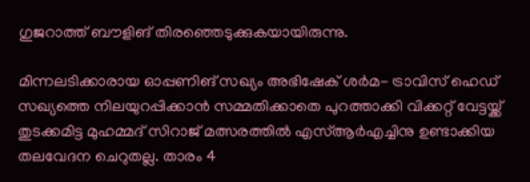ഗുജറാത്ത് ബൗളിങ് തിരഞ്ഞെടുക്കുകയായിരുന്നു.

മിന്നലടിക്കാരായ ഓപ്പണിങ് സഖ്യം അഭിഷേക് ശര്‍മ- ട്രാവിസ് ഹെഡ് സഖ്യത്തെ നിലയുറപ്പിക്കാന്‍ സമ്മതിക്കാതെ പുറത്താക്കി വിക്കറ്റ് വേട്ടയ്ക്ക് തുടക്കമിട്ട മുഹമ്മദ് സിറാജ് മത്സരത്തില്‍ എസ്ആര്‍എച്ചിനു ഉണ്ടാക്കിയ തലവേദന ചെറുതല്ല. താരം 4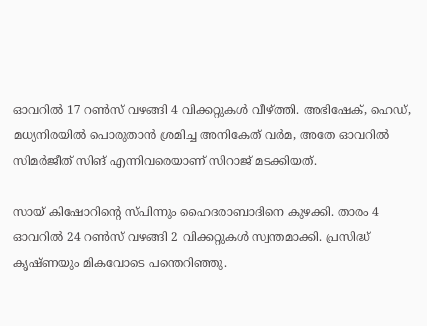ഓവറില്‍ 17 റണ്‍സ് വഴങ്ങി 4 വിക്കറ്റുകള്‍ വീഴ്ത്തി. അഭിഷേക്, ഹെഡ്, മധ്യനിരയില്‍ പൊരുതാന്‍ ശ്രമിച്ച അനികേത് വര്‍മ, അതേ ഓവറില്‍ സിമര്‍ജീത് സിങ് എന്നിവരെയാണ് സിറാജ് മടക്കിയത്.

സായ് കിഷോറിന്റെ സ്പിന്നും ഹൈദരാബാദിനെ കുഴക്കി. താരം 4 ഓവറില്‍ 24 റണ്‍സ് വഴങ്ങി 2 വിക്കറ്റുകള്‍ സ്വന്തമാക്കി. പ്രസിദ്ധ് കൃഷ്ണയും മികവോടെ പന്തെറിഞ്ഞു.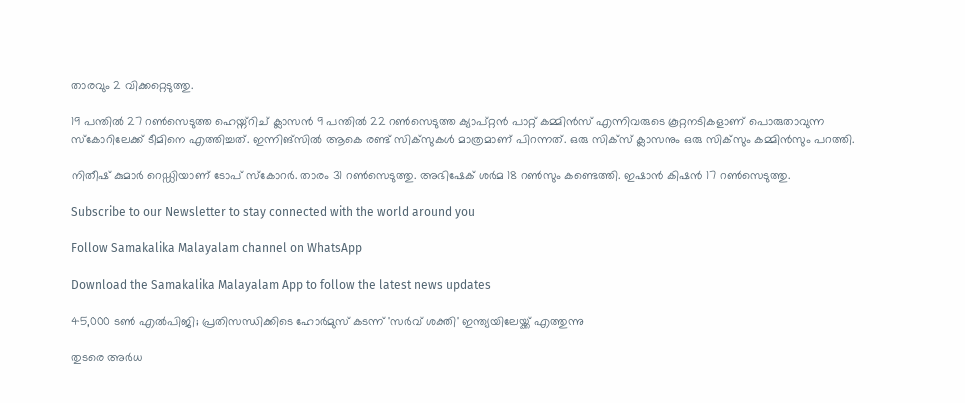താരവും 2 വിക്കറ്റെടുത്തു.

19 പന്തില്‍ 27 റണ്‍സെടുത്ത ഹെയ്ന്റിച് ക്ലാസന്‍ 9 പന്തില്‍ 22 റണ്‍സെടുത്ത ക്യാപ്റ്റന്‍ പാറ്റ് കമ്മിന്‍സ് എന്നിവരുടെ കൂറ്റനടികളാണ് പൊരുതാവുന്ന സ്‌കോറിലേക്ക് ടീമിനെ എത്തിച്ചത്. ഇന്നിങ്‌സില്‍ ആകെ രണ്ട് സിക്‌സുകള്‍ മാത്രമാണ് പിറന്നത്. ഒരു സിക്‌സ് ക്ലാസനും ഒരു സിക്‌സും കമ്മിന്‍സും പറത്തി.

നിതീഷ് കുമാര്‍ റെഡ്ഡിയാണ് ടോപ് സ്‌കോറര്‍. താരം 31 റണ്‍സെടുത്തു. അഭിഷേക് ശര്‍മ 18 റണ്‍സും കണ്ടെത്തി. ഇഷാന്‍ കിഷന്‍ 17 റണ്‍സെടുത്തു.

Subscribe to our Newsletter to stay connected with the world around you

Follow Samakalika Malayalam channel on WhatsApp

Download the Samakalika Malayalam App to follow the latest news updates

45,000 ടൺ എൽപിജി; പ്രതിസന്ധിക്കിടെ ഹോർമുസ് കടന്ന് 'സർവ് ശക്തി' ഇന്ത്യയിലേയ്ക്ക് എത്തുന്നു

തുടരെ അര്‍ധ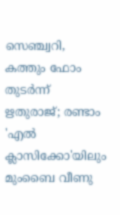സെഞ്ച്വറി, കത്തും ഫോം തുടര്‍ന്ന് ഋതുരാജ്; രണ്ടാം 'എല്‍ ക്ലാസിക്കോ'യിലും മുംബൈ വീണു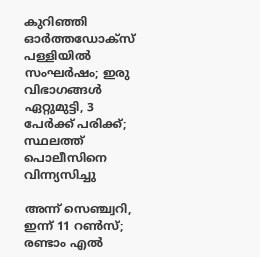കുറിഞ്ഞി ഓർത്തഡോക്സ് പള്ളിയിൽ സംഘർഷം; ഇരു വിഭാഗങ്ങൾ ഏറ്റുമുട്ടി, 3 പേർക്ക് പരിക്ക്; സ്ഥലത്ത് പൊലീസിനെ വിന്ന്യസിച്ചു

അന്ന് സെഞ്ച്വറി, ഇന്ന് 11 റണ്‍സ്; രണ്ടാം എല്‍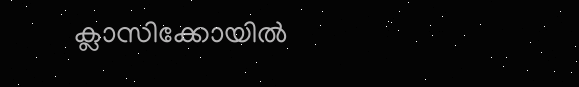ക്ലാസിക്കോയില്‍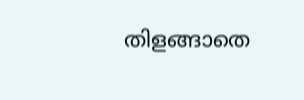തിളങ്ങാതെ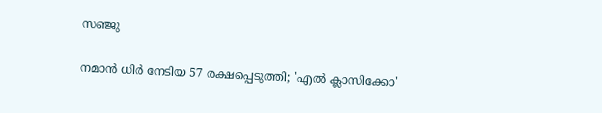സഞ്ജു

നമാന്‍ ധിര്‍ നേടിയ 57 രക്ഷപ്പെടുത്തി; 'എല്‍ ക്ലാസിക്കോ'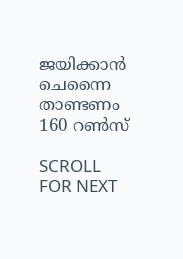ജയിക്കാന്‍ ചെന്നൈ താണ്ടണം 160 റണ്‍സ്

SCROLL FOR NEXT